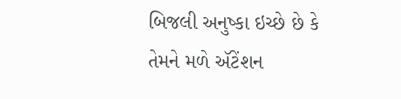બિજલી અનુષ્કા ઇચ્છે છે કે તેમને મળે ઍટેંશન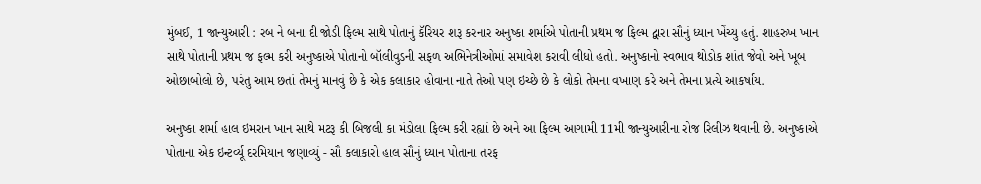મુંબઈ, 1 જાન્યુઆરી : રબ ને બના દી જોડી ફિલ્મ સાથે પોતાનું કૅરિયર શરૂ કરનાર અનુષ્કા શર્માએ પોતાની પ્રથમ જ ફિલ્મ દ્વારા સૌનું ધ્યાન ખેંચ્યુ હતું. શાહરુખ ખાન સાથે પોતાની પ્રથમ જ ફલ્મ કરી અનુષ્કાએ પોતાનો બૉલીવુડની સફળ અભિનેત્રીઓમાં સમાવેશ કરાવી લીધો હતો. અનુષ્કાનો સ્વભાવ થોડોક શાંત જેવો અને ખૂબ ઓછાબોલો છે, પરંતુ આમ છતાં તેમનું માનવું છે કે એક કલાકાર હોવાના નાતે તેઓ પણ ઇચ્છે છે કે લોકો તેમના વખાણ કરે અને તેમના પ્રત્યે આકર્ષાય.

અનુષ્કા શર્મા હાલ ઇમરાન ખાન સાથે મટરૂ કી બિજલી કા મંડોલા ફિલ્મ કરી રહ્યાં છે અને આ ફિલ્મ આગામી 11મી જાન્યુઆરીના રોજ રિલીઝ થવાની છે. અનુષ્કાએ પોતાના એક ઇન્ટર્વ્યૂ દરમિયાન જણાવ્યું - સૌ કલાકારો હાલ સૌનું ધ્યાન પોતાના તરફ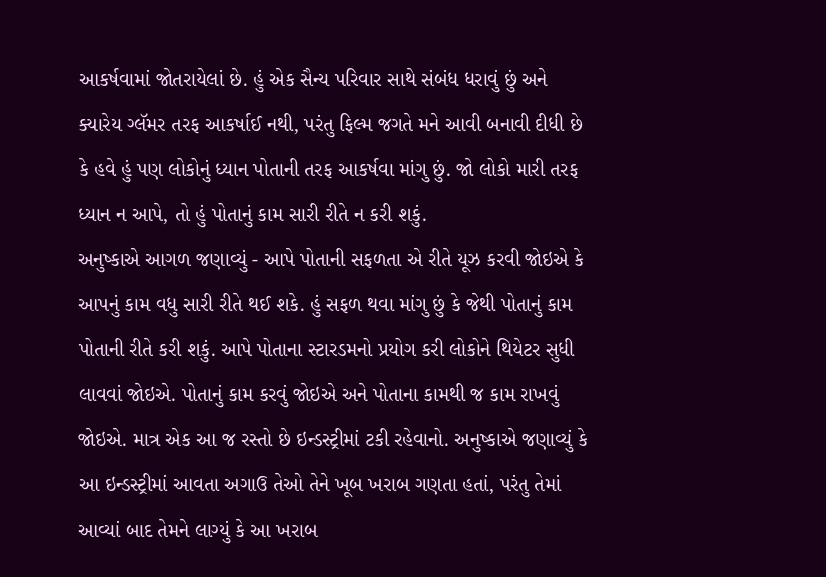આકર્ષવામાં જોતરાયેલાં છે. હું એક સૈન્ય પરિવાર સાથે સંબંધ ધરાવું છું અને ક્યારેય ગ્લૅમર તરફ આકર્ષાઈ નથી, પરંતુ ફિલ્મ જગતે મને આવી બનાવી દીધી છે કે હવે હું પણ લોકોનું ધ્યાન પોતાની તરફ આકર્ષવા માંગુ છું. જો લોકો મારી તરફ ધ્યાન ન આપે, તો હું પોતાનું કામ સારી રીતે ન કરી શકું.
અનુષ્કાએ આગળ જણાવ્યું - આપે પોતાની સફળતા એ રીતે યૂઝ કરવી જોઇએ કે આપનું કામ વધુ સારી રીતે થઈ શકે. હું સફળ થવા માંગુ છું કે જેથી પોતાનું કામ પોતાની રીતે કરી શકું. આપે પોતાના સ્ટારડમનો પ્રયોગ કરી લોકોને થિયેટર સુધી લાવવાં જોઇએ. પોતાનું કામ કરવું જોઇએ અને પોતાના કામથી જ કામ રાખવું જોઇએ. માત્ર એક આ જ રસ્તો છે ઇન્ડસ્ટ્રીમાં ટકી રહેવાનો. અનુષ્કાએ જણાવ્યું કે આ ઇન્ડસ્ટ્રીમાં આવતા અગાઉ તેઓ તેને ખૂબ ખરાબ ગણતા હતાં, પરંતુ તેમાં આવ્યાં બાદ તેમને લાગ્યું કે આ ખરાબ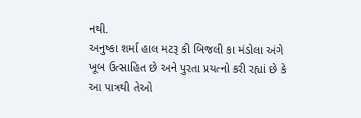નથી.
અનુષ્કા શર્મા હાલ મટરૂ કી બિજલી કા મંડોલા અંગે ખૂબ ઉત્સાહિત છે અને પુરતા પ્રયત્નો કરી રહ્યાં છે કે આ પાત્રથી તેઓ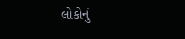લોકોનું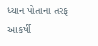ધ્યાન પોતાના તરફ આકર્ષી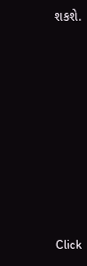શકશે.












Click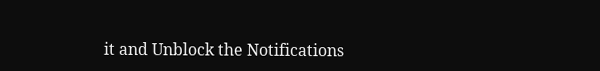it and Unblock the Notifications